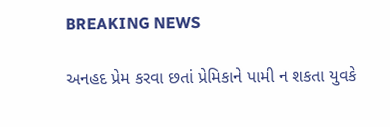BREAKING NEWS

અનહદ પ્રેમ કરવા છતાં પ્રેમિકાને પામી ન શકતા યુવકે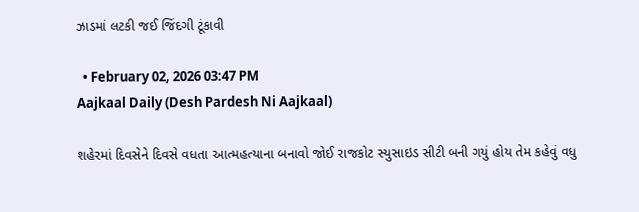ઝાડમાં લટકી જઈ જિંદગી ટૂંકાવી

  • February 02, 2026 03:47 PM
Aajkaal Daily (Desh Pardesh Ni Aajkaal)

શહેરમાં દિવસેને દિવસે વધતા આત્મહત્યાના બનાવો જોઈ રાજકોટ સ્યુસાઇડ સીટી બની ગયું હોય તેમ કહેવું વધુ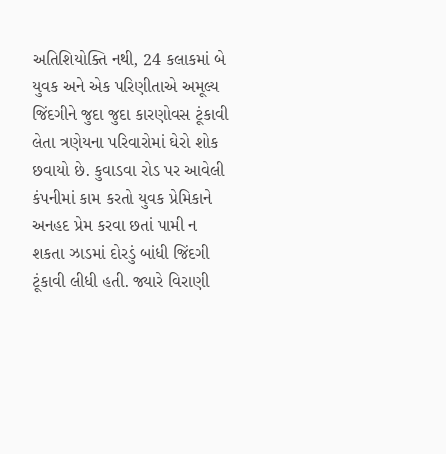અતિશિયોક્તિ નથી, 24 કલાકમાં બે યુવક અને એક પરિણીતાએ અમૂલ્ય જિંદગીને જુદા જુદા કારણોવસ ટૂંકાવી લેતા ત્રણેયના પરિવારોમાં ઘેરો શોક છવાયો છે. કુવાડવા રોડ પર આવેલી કંપનીમાં કામ કરતો યુવક પ્રેમિકાને અનહદ પ્રેમ કરવા છતાં પામી ન શકતા ઝાડમાં દોરડું બાંધી જિંદગી ટૂંકાવી લીધી હતી. જ્યારે વિરાણી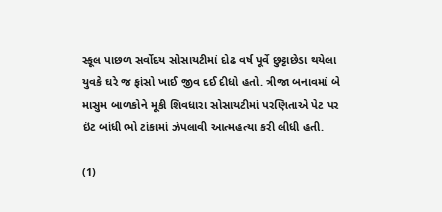સ્કૂલ પાછળ સર્વોદય સોસાયટીમાં દોઢ વર્ષ પૂર્વે છુટ્ટાછેડા થયેલા યુવકે ઘરે જ ફાંસો ખાઈ જીવ દઈ દીધો હતો. ત્રીજા બનાવમાં બે માસુમ બાળકોને મૂકી શિવધારા સોસાયટીમાં પરણિતાએ પેટ પર ઇંટ બાંધી ભો ટાંકામાં ઝંપલાવી આત્મહત્યા કરી લીધી હતી.

(1)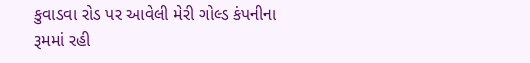કુવાડવા રોડ પર આવેલી મેરી ગોલ્ડ કંપનીના રૂમમાં રહી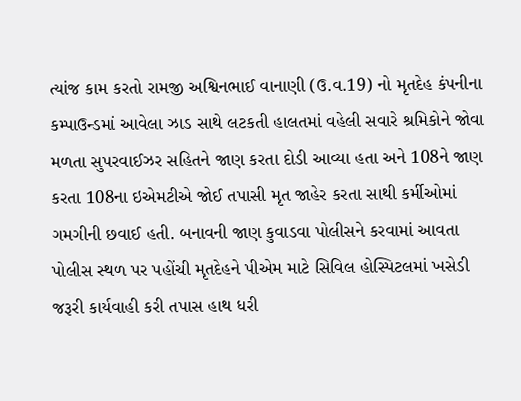ત્યાંજ કામ કરતો રામજી અશ્વિનભાઈ વાનાણી (ઉ.વ.19) નો મૃતદેહ કંપનીના કમ્પાઉન્ડમાં આવેલા ઝાડ સાથે લટકતી હાલતમાં વહેલી સવારે શ્રમિકોને જોવા મળતા સુપરવાઈઝર સહિતને જાણ કરતા દોડી આવ્યા હતા અને 108ને જાણ કરતા 108ના ઇએમટીએ જોઈ તપાસી મૃત જાહેર કરતા સાથી કર્મીઓમાં ગમગીની છવાઈ હતી. બનાવની જાણ કુવાડવા પોલીસને કરવામાં આવતા પોલીસ સ્થળ પર પહોંચી મૃતદેહને પીએમ માટે સિવિલ હોસ્પિટલમાં ખસેડી જરૂરી કાર્યવાહી કરી તપાસ હાથ ધરી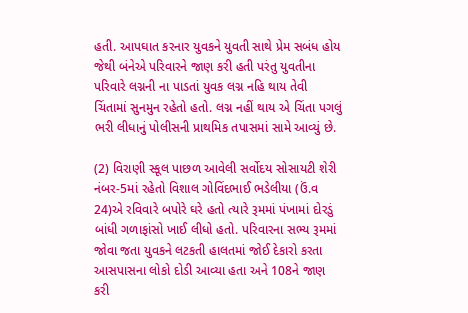હતી. આપઘાત કરનાર યુવકને યુવતી સાથે પ્રેમ સબંધ હોય જેથી બંનેએ પરિવારને જાણ કરી હતી પરંતુ યુવતીના પરિવારે લગ્નની ના પાડતાં યુવક લગ્ન નહિ થાય તેવી ચિંતામાં સુનમુન રહેતો હતો. લગ્ન નહીં થાય એ ચિંતા પગલું ભરી લીધાનું પોલીસની પ્રાથમિક તપાસમાં સામે આવ્યું છે.

(2) વિરાણી સ્કૂલ પાછળ આવેલી સર્વોદય સોસાયટી શેરી નંબર-5માં રહેતો વિશાલ ગોવિંદભાઈ ભડેલીયા (ઉં.વ 24)એ રવિવારે બપોરે ઘરે હતો ત્યારે રૂમમાં પંખામાં દોરડું બાંધી ગળાફાંસો ખાઈ લીધો હતો. પરિવારના સભ્ય રૂમમાં જોવા જતા યુવકને લટકતી હાલતમાં જોઈ દેકારો કરતા આસપાસના લોકો દોડી આવ્યા હતા અને 108ને જાણ કરી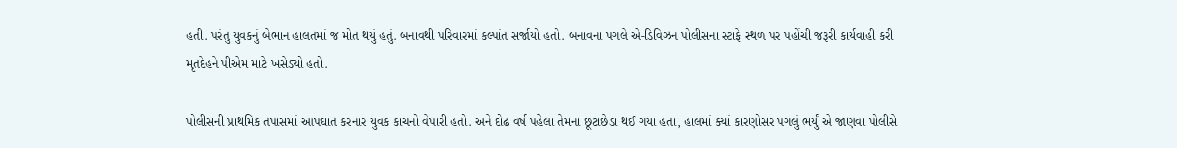હતી. પરંતુ યુવકનું બેભાન હાલતમાં જ મોત થયું હતું. બનાવથી પરિવારમાં કલ્પાંત સર્જાયો હતો. બનાવના પગલે એ-ડિવિઝન પોલીસના સ્ટાફે સ્થળ પર પહોંચી જરૂરી કાર્યવાહી કરી મૃતદેહને પીએમ માટે ખસેડ્યો હતો.

પોલીસની પ્રાથમિક તપાસમાં આપઘાત કરનાર યુવક કાચનો વેપારી હતો. અને દોઢ વર્ષ પહેલા તેમના છૂટાછેડા થઈ ગયા હતા, હાલમાં ક્યાં કારણોસર પગલું ભર્યું એ જાણવા પોલીસે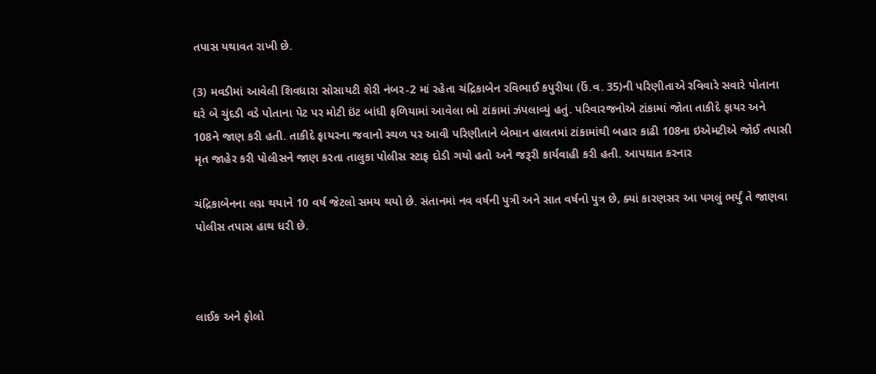તપાસ યથાવત રાખી છે.

(3) મવડીમાં આવેલી શિવધારા સોસાયટી શેરી નંબર-2 માં રહેતા ચંદ્રિકાબેન રવિભાઈ કપુરીયા (ઉં.વ. 35)ની પરિણીતાએ રવિવારે સવારે પોતાના ઘરે બે ચુંદડી વડે પોતાના પેટ પર મોટી ઇંટ બાંધી ફળિયામાં આવેલા ભો ટાંકામાં ઝંપલાવ્યું હતું. પરિવારજનોએ ટાંકામાં જોતા તાકીદે ફાયર અને 108ને જાણ કરી હતી. તાકીદે ફાયરના જવાનો સ્થળ પર આવી પરિણીતાને બેભાન હાલતમાં ટાંકામાંથી બહાર કાઢી 108ના ઇએમટીએ જોઈ તપાસી મૃત જાહેર કરી પોલીસને જાણ કરતા તાલુકા પોલીસ સ્ટાફ દોડી ગયો હતો અને જરૂરી કાર્યવાહી કરી હતી. આપઘાત કરનાર

ચંદ્રિકાબેનના લગ્ન થયાને 10 વર્ષ જેટલો સમય થયો છે. સંતાનમાં નવ વર્ષની પુત્રી અને સાત વર્ષનો પુત્ર છે, ક્યાં કારણસર આ પગલું ભર્યું તે જાણવા પોલીસ તપાસ હાથ ધરી છે.



લાઈક અને ફોલો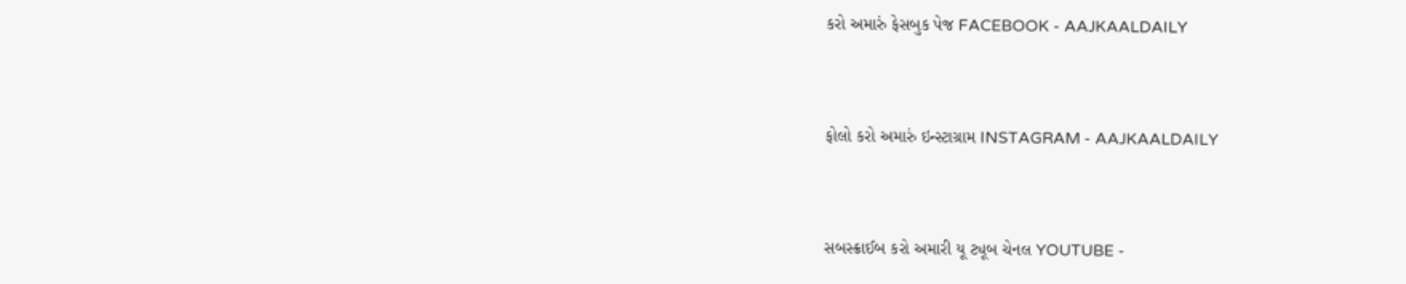કરો અમારું ફેસબુક પેજ FACEBOOK - AAJKAALDAILY


ફોલો કરો અમારું ઇન્સ્ટાગ્રામ INSTAGRAM - AAJKAALDAILY


સબસ્ક્રાઈબ કરો અમારી યૂ ટ્યૂબ ચેનલ YOUTUBE -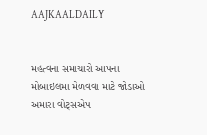AAJKAALDAILY


મહત્વના સમાચારો આપના મોબાઇલમા મેળવવા માટે જોડાઓ અમારા વોટ્સએપ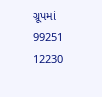ગ્રૂપમાં  99251 12230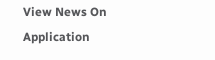View News On Application